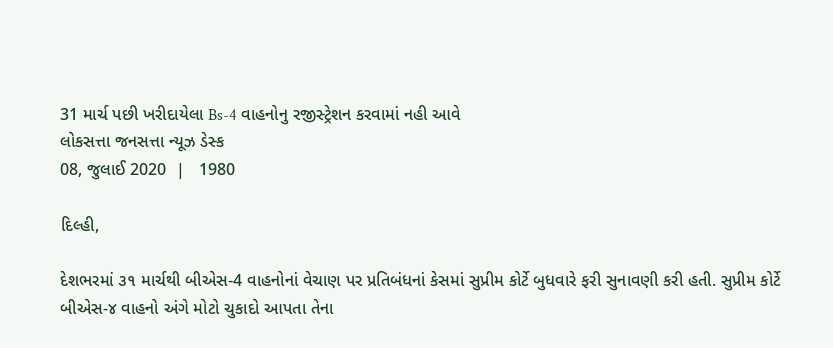31 માર્ચ પછી ખરીદાયેલા Bs-4 વાહનોનુ રજીસ્ટ્રેશન કરવામાં નહી આવે
લોકસત્તા જનસત્તા ન્યૂઝ ડેસ્ક
08, જુલાઈ 2020  |   1980

દિલ્હી,

દેશભરમાં ૩૧ માર્ચથી બીએસ-4 વાહનોનાં વેચાણ પર પ્રતિબંધનાં કેસમાં સુપ્રીમ કોર્ટે બુધવારે ફરી સુનાવણી કરી હતી. સુપ્રીમ કોર્ટે બીએસ-૪ વાહનો અંગે મોટો ચુકાદો આપતા તેના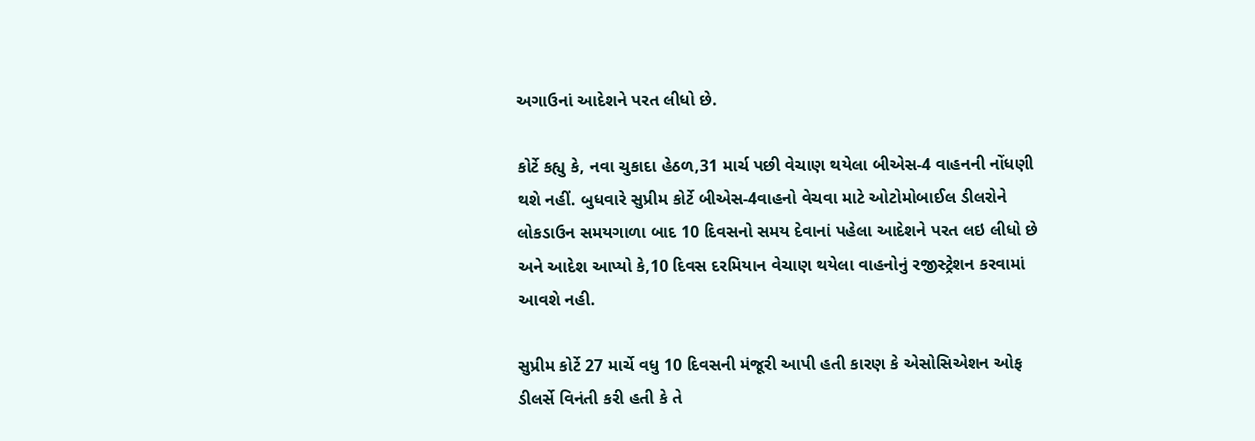અગાઉનાં આદેશને પરત લીધો છે.

કોર્ટે કહ્યુ કે, નવા ચુકાદા હેઠળ,31 માર્ચ પછી વેચાણ થયેલા બીએસ-4 વાહનની નોંધણી થશે નહીં. બુધવારે સુપ્રીમ કોર્ટે બીએસ-4વાહનો વેચવા માટે ઓટોમોબાઈલ ડીલરોને લોકડાઉન સમયગાળા બાદ 10 દિવસનો સમય દેવાનાં પહેલા આદેશને પરત લઇ લીધો છે અને આદેશ આપ્યો કે,10 દિવસ દરમિયાન વેચાણ થયેલા વાહનોનું રજીસ્ટ્રેશન કરવામાં આવશે નહી.

સુપ્રીમ કોર્ટે 27 માર્ચે વધુ 10 દિવસની મંજૂરી આપી હતી કારણ કે એસોસિએશન ઓફ ડીલર્સે વિનંતી કરી હતી કે તે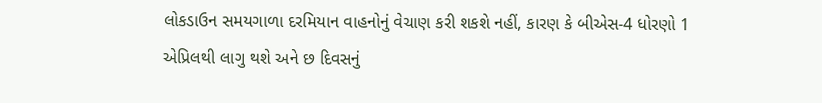લોકડાઉન સમયગાળા દરમિયાન વાહનોનું વેચાણ કરી શકશે નહીં, કારણ કે બીએસ-4 ધોરણો 1 એપ્રિલથી લાગુ થશે અને છ દિવસનું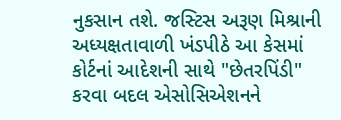નુકસાન તશે. જસ્ટિસ અરૂણ મિશ્રાની અધ્યક્ષતાવાળી ખંડપીઠે આ કેસમાં કોર્ટનાં આદેશની સાથે "છેતરપિંડી" કરવા બદલ એસોસિએશનને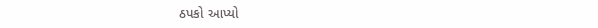ઠપકો આપ્યો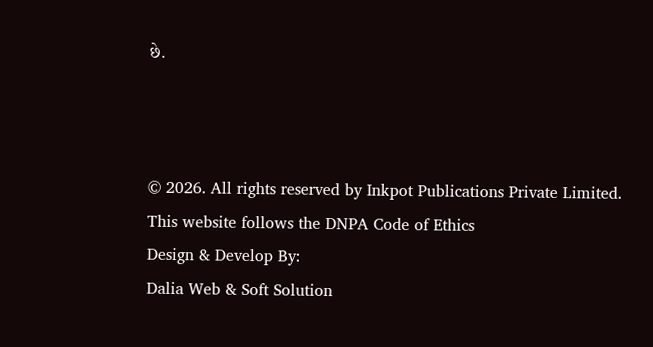છે.



© 2026. All rights reserved by Inkpot Publications Private Limited.
This website follows the DNPA Code of Ethics
Design & Develop By:
Dalia Web & Soft Solution